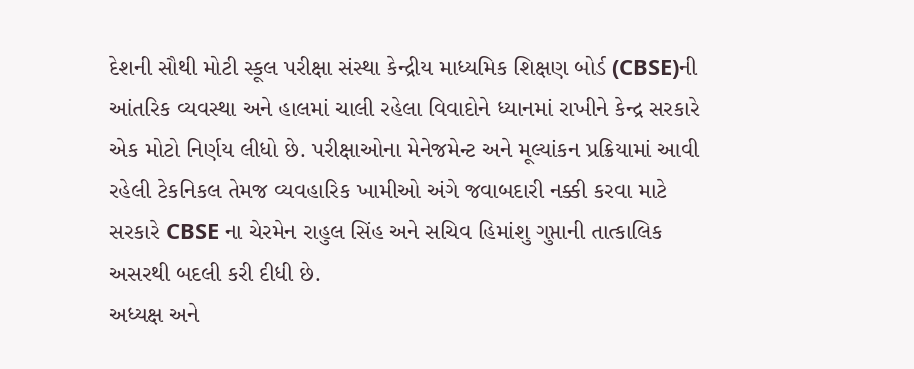દેશની સૌથી મોટી સ્કૂલ પરીક્ષા સંસ્થા કેન્દ્રીય માધ્યમિક શિક્ષણ બોર્ડ (CBSE)ની આંતરિક વ્યવસ્થા અને હાલમાં ચાલી રહેલા વિવાદોને ધ્યાનમાં રાખીને કેન્દ્ર સરકારે એક મોટો નિર્ણય લીધો છે. પરીક્ષાઓના મેનેજમેન્ટ અને મૂલ્યાંકન પ્રક્રિયામાં આવી રહેલી ટેકનિકલ તેમજ વ્યવહારિક ખામીઓ અંગે જવાબદારી નક્કી કરવા માટે સરકારે CBSE ના ચેરમેન રાહુલ સિંહ અને સચિવ હિમાંશુ ગુપ્તાની તાત્કાલિક અસરથી બદલી કરી દીધી છે.
અધ્યક્ષ અને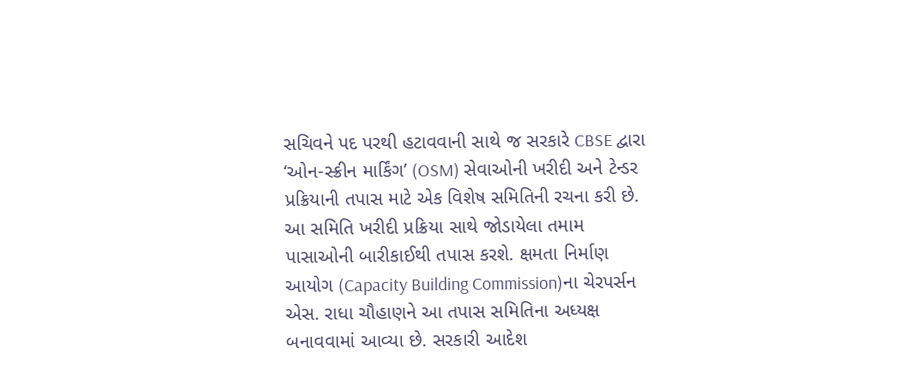સચિવને પદ પરથી હટાવવાની સાથે જ સરકારે CBSE દ્વારા ‘ઓન-સ્ક્રીન માર્કિંગ’ (OSM) સેવાઓની ખરીદી અને ટેન્ડર પ્રક્રિયાની તપાસ માટે એક વિશેષ સમિતિની રચના કરી છે. આ સમિતિ ખરીદી પ્રક્રિયા સાથે જોડાયેલા તમામ પાસાઓની બારીકાઈથી તપાસ કરશે. ક્ષમતા નિર્માણ આયોગ (Capacity Building Commission)ના ચેરપર્સન એસ. રાધા ચૌહાણને આ તપાસ સમિતિના અધ્યક્ષ બનાવવામાં આવ્યા છે. સરકારી આદેશ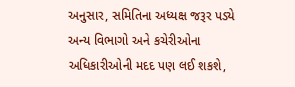અનુસાર, સમિતિના અધ્યક્ષ જરૂર પડ્યે અન્ય વિભાગો અને કચેરીઓના અધિકારીઓની મદદ પણ લઈ શકશે,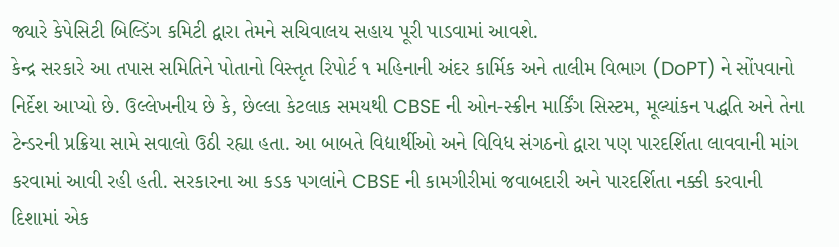જ્યારે કેપેસિટી બિલ્ડિંગ કમિટી દ્વારા તેમને સચિવાલય સહાય પૂરી પાડવામાં આવશે.
કેન્દ્ર સરકારે આ તપાસ સમિતિને પોતાનો વિસ્તૃત રિપોર્ટ ૧ મહિનાની અંદર કાર્મિક અને તાલીમ વિભાગ (DoPT) ને સોંપવાનો નિર્દેશ આપ્યો છે. ઉલ્લેખનીય છે કે, છેલ્લા કેટલાક સમયથી CBSE ની ઓન-સ્ક્રીન માર્કિંગ સિસ્ટમ, મૂલ્યાંકન પદ્ધતિ અને તેના ટેન્ડરની પ્રક્રિયા સામે સવાલો ઉઠી રહ્યા હતા. આ બાબતે વિદ્યાર્થીઓ અને વિવિધ સંગઠનો દ્વારા પણ પારદર્શિતા લાવવાની માંગ કરવામાં આવી રહી હતી. સરકારના આ કડક પગલાંને CBSE ની કામગીરીમાં જવાબદારી અને પારદર્શિતા નક્કી કરવાની દિશામાં એક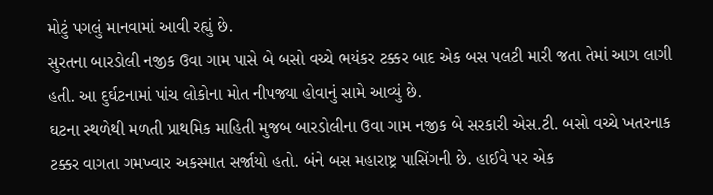મોટું પગલું માનવામાં આવી રહ્યું છે.
સુરતના બારડોલી નજીક ઉવા ગામ પાસે બે બસો વચ્ચે ભયંકર ટક્કર બાદ એક બસ પલટી મારી જતા તેમાં આગ લાગી હતી. આ દુર્ઘટનામાં પાંચ લોકોના મોત નીપજ્યા હોવાનું સામે આવ્યું છે.
ઘટના સ્થળેથી મળતી પ્રાથમિક માહિતી મુજબ બારડોલીના ઉવા ગામ નજીક બે સરકારી એસ.ટી. બસો વચ્ચે ખતરનાક ટક્કર વાગતા ગમખ્વાર અકસ્માત સર્જાયો હતો. બંને બસ મહારાષ્ટ્ર પાસિંગની છે. હાઈવે પર એક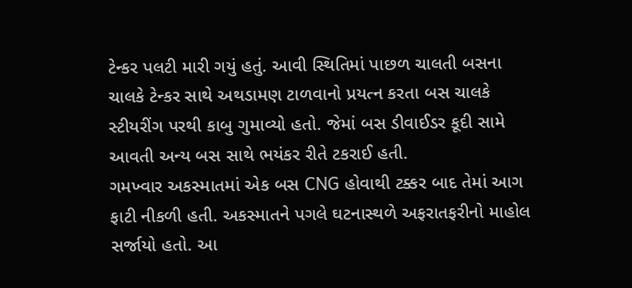ટેન્કર પલટી મારી ગયું હતું. આવી સ્થિતિમાં પાછળ ચાલતી બસના ચાલકે ટેન્કર સાથે અથડામણ ટાળવાનો પ્રયત્ન કરતા બસ ચાલકે સ્ટીયરીંગ પરથી કાબુ ગુમાવ્યો હતો. જેમાં બસ ડીવાઈડર કૂદી સામે આવતી અન્ય બસ સાથે ભયંકર રીતે ટકરાઈ હતી.
ગમખ્વાર અકસ્માતમાં એક બસ CNG હોવાથી ટક્કર બાદ તેમાં આગ ફાટી નીકળી હતી. અકસ્માતને પગલે ઘટનાસ્થળે અફરાતફરીનો માહોલ સર્જાયો હતો. આ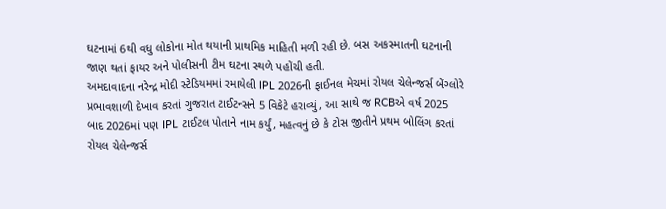ઘટનામાં 6થી વધુ લોકોના મોત થયાની પ્રાથમિક માહિતી મળી રહી છે. બસ અકસ્માતની ઘટનાની જાણ થતાં ફાયર અને પોલીસની ટીમ ઘટના સ્થળે પહોંચી હતી.
અમદાવાદના નરેન્દ્ર મોદી સ્ટેડિયમમાં રમાયેલી IPL 2026ની ફાઈનલ મેચમાં રોયલ ચેલેન્જર્સ બેંગ્લોરે પ્રભાવશાળી દેખાવ કરતાં ગુજરાત ટાઈટન્સને 5 વિકેટે હરાવ્યું, આ સાથે જ RCBએ વર્ષ 2025 બાદ 2026માં પણ IPL ટાઈટલ પોતાને નામ કર્યું, મહત્વનું છે કે ટોસ જીતીને પ્રથમ બોલિંગ કરતાં રોયલ ચેલેન્જર્સ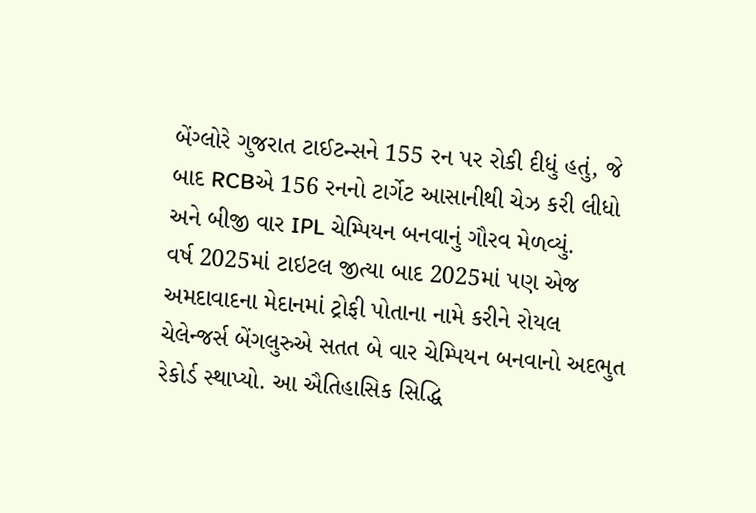બેંગ્લોરે ગુજરાત ટાઈટન્સને 155 રન પર રોકી દીધું હતું, જે બાદ RCBએ 156 રનનો ટાર્ગેટ આસાનીથી ચેઝ કરી લીધો અને બીજી વાર IPL ચેમ્પિયન બનવાનું ગૌરવ મેળવ્યું.
વર્ષ 2025માં ટાઇટલ જીત્યા બાદ 2025માં પણ એજ અમદાવાદના મેદાનમાં ટ્રોફી પોતાના નામે કરીને રોયલ ચેલેન્જર્સ બેંગલુરુએ સતત બે વાર ચેમ્પિયન બનવાનો અદભુત રેકોર્ડ સ્થાપ્યો. આ ઐતિહાસિક સિદ્ધિ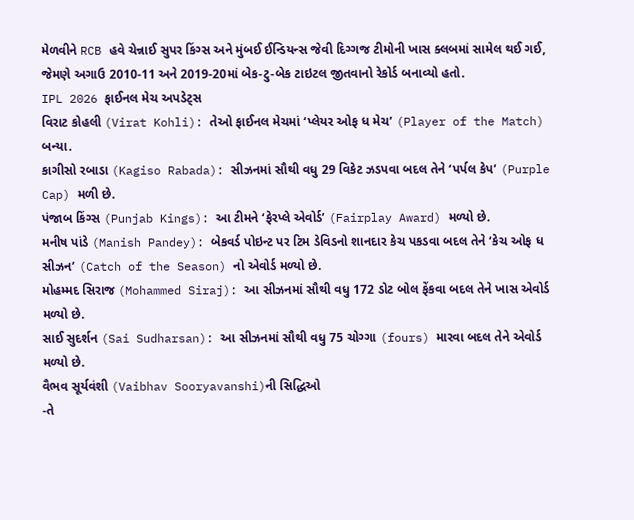મેળવીને RCB હવે ચેન્નાઈ સુપર કિંગ્સ અને મુંબઈ ઈન્ડિયન્સ જેવી દિગ્ગજ ટીમોની ખાસ ક્લબમાં સામેલ થઈ ગઈ, જેમણે અગાઉ 2010-11 અને 2019-20માં બેક-ટુ-બેક ટાઇટલ જીતવાનો રેકોર્ડ બનાવ્યો હતો.
IPL 2026 ફાઈનલ મેચ અપડેટ્સ
વિરાટ કોહલી (Virat Kohli): તેઓ ફાઈનલ મેચમાં ‘પ્લેયર ઓફ ધ મેચ’ (Player of the Match) બન્યા.
કાગીસો રબાડા (Kagiso Rabada): સીઝનમાં સૌથી વધુ 29 વિકેટ ઝડપવા બદલ તેને ‘પર્પલ કેપ’ (Purple Cap) મળી છે.
પંજાબ કિંગ્સ (Punjab Kings): આ ટીમને ‘ફેરપ્લે એવોર્ડ’ (Fairplay Award) મળ્યો છે.
મનીષ પાંડે (Manish Pandey): બેકવર્ડ પોઇન્ટ પર ટિમ ડેવિડનો શાનદાર કેચ પકડવા બદલ તેને ‘કેચ ઓફ ધ સીઝન’ (Catch of the Season) નો એવોર્ડ મળ્યો છે.
મોહમ્મદ સિરાજ (Mohammed Siraj): આ સીઝનમાં સૌથી વધુ 172 ડોટ બોલ ફેંકવા બદલ તેને ખાસ એવોર્ડ મળ્યો છે.
સાઈ સુદર્શન (Sai Sudharsan): આ સીઝનમાં સૌથી વધુ 75 ચોગ્ગા (fours) મારવા બદલ તેને એવોર્ડ મળ્યો છે.
વૈભવ સૂર્યવંશી (Vaibhav Sooryavanshi)ની સિદ્ધિઓ
-તે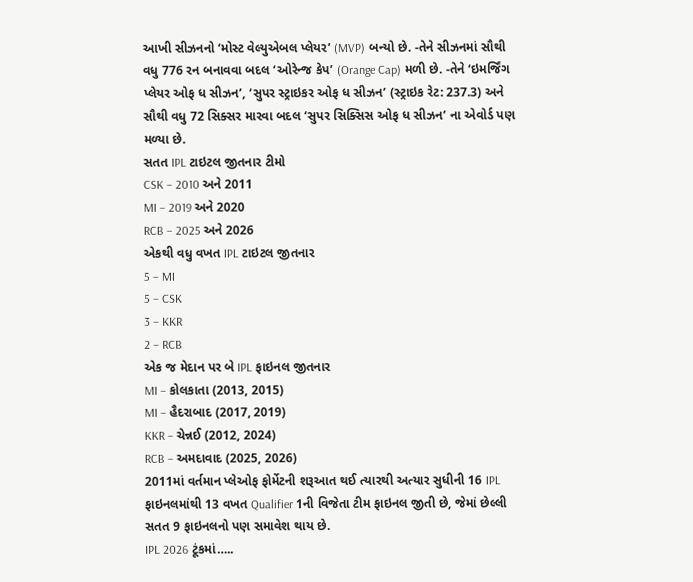આખી સીઝનનો ‘મોસ્ટ વેલ્યુએબલ પ્લેયર’ (MVP) બન્યો છે. -તેને સીઝનમાં સૌથી વધુ 776 રન બનાવવા બદલ ‘ઓરેન્જ કેપ’ (Orange Cap) મળી છે. -તેને ‘ઇમર્જિંગ પ્લેયર ઓફ ધ સીઝન’, ‘સુપર સ્ટ્રાઇકર ઓફ ધ સીઝન’ (સ્ટ્રાઇક રેટ: 237.3) અને સૌથી વધુ 72 સિક્સર મારવા બદલ ‘સુપર સિક્સિસ ઓફ ધ સીઝન’ ના એવોર્ડ પણ મળ્યા છે.
સતત IPL ટાઇટલ જીતનાર ટીમો
CSK – 2010 અને 2011
MI – 2019 અને 2020
RCB – 2025 અને 2026
એકથી વધુ વખત IPL ટાઇટલ જીતનાર
5 – MI
5 – CSK
3 – KKR
2 – RCB
એક જ મેદાન પર બે IPL ફાઇનલ જીતનાર
MI – કોલકાતા (2013, 2015)
MI – હૈદરાબાદ (2017, 2019)
KKR – ચેન્નઈ (2012, 2024)
RCB – અમદાવાદ (2025, 2026)
2011માં વર્તમાન પ્લેઓફ ફોર્મેટની શરૂઆત થઈ ત્યારથી અત્યાર સુધીની 16 IPL ફાઇનલમાંથી 13 વખત Qualifier 1ની વિજેતા ટીમ ફાઇનલ જીતી છે, જેમાં છેલ્લી સતત 9 ફાઇનલનો પણ સમાવેશ થાય છે.
IPL 2026 ટૂંકમાં…..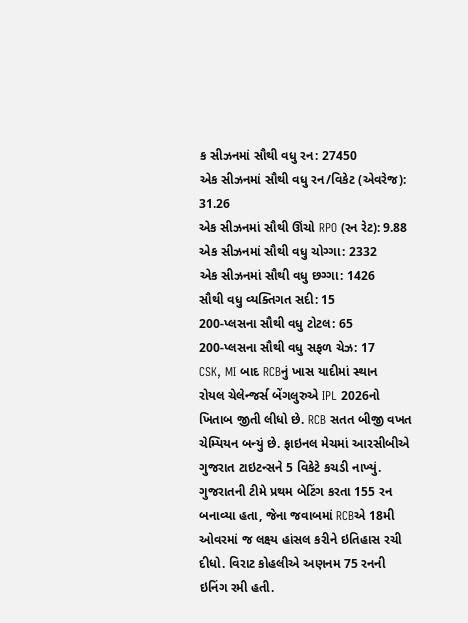ક સીઝનમાં સૌથી વધુ રન: 27450
એક સીઝનમાં સૌથી વધુ રન/વિકેટ (એવરેજ): 31.26
એક સીઝનમાં સૌથી ઊંચો RPO (રન રેટ): 9.88
એક સીઝનમાં સૌથી વધુ ચોગ્ગા: 2332
એક સીઝનમાં સૌથી વધુ છગ્ગા: 1426
સૌથી વધુ વ્યક્તિગત સદી: 15
200-પ્લસના સૌથી વધુ ટોટલ: 65
200-પ્લસના સૌથી વધુ સફળ ચેઝ: 17
CSK, MI બાદ RCBનું ખાસ યાદીમાં સ્થાન
રોયલ ચેલેન્જર્સ બેંગલુરુએ IPL 2026નો ખિતાબ જીતી લીધો છે. RCB સતત બીજી વખત ચેમ્પિયન બન્યું છે. ફાઇનલ મેચમાં આરસીબીએ ગુજરાત ટાઇટન્સને 5 વિકેટે કચડી નાખ્યું. ગુજરાતની ટીમે પ્રથમ બેટિંગ કરતા 155 રન બનાવ્યા હતા, જેના જવાબમાં RCBએ 18મી ઓવરમાં જ લક્ષ્ય હાંસલ કરીને ઇતિહાસ રચી દીધો. વિરાટ કોહલીએ અણનમ 75 રનની ઇનિંગ રમી હતી.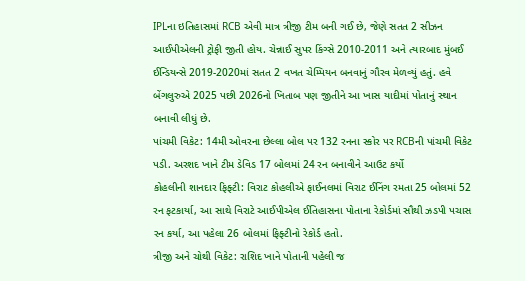IPLના ઇતિહાસમાં RCB એવી માત્ર ત્રીજી ટીમ બની ગઈ છે, જેણે સતત 2 સીઝન આઈપીએલની ટ્રોફી જીતી હોય. ચેન્નાઈ સુપર કિંગ્સે 2010-2011 અને ત્યારબાદ મુંબઈ ઈન્ડિયન્સે 2019-2020માં સતત 2 વખત ચેમ્પિયન બનવાનું ગૌરવ મેળવ્યું હતું. હવે બેંગલુરુએ 2025 પછી 2026નો ખિતાબ પણ જીતીને આ ખાસ યાદીમાં પોતાનું સ્થાન બનાવી લીધું છે.
પાંચમી વિકેટ: 14મી ઓવરના છેલ્લા બોલ પર 132 રનના સ્કોર પર RCBની પાંચમી વિકેટ પડી. અરશદ ખાને ટીમ ડેવિડ 17 બોલમાં 24 રન બનાવીને આઉટ કર્યો
કોહલીની શાનદાર ફિફ્ટી: વિરાટ કોહલીએ ફાઈનલમાં વિરાટ ઈનિંગ રમતા 25 બોલમાં 52 રન ફટકાર્યા, આ સાથે વિરાટે આઈપીએલ ઈતિહાસના પોતાના રેકોર્ડમાં સૌથી ઝડપી પચાસ રન કર્યા, આ પહેલા 26 બોલમાં ફિફ્ટીનો રેકોર્ડ હતો.
ત્રીજી અને ચોથી વિકેટ: રાશિદ ખાને પોતાની પહેલી જ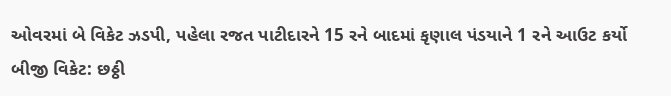ઓવરમાં બે વિકેટ ઝડપી, પહેલા રજત પાટીદારને 15 રને બાદમાં કૃણાલ પંડયાને 1 રને આઉટ કર્યો
બીજી વિકેટ: છઠ્ઠી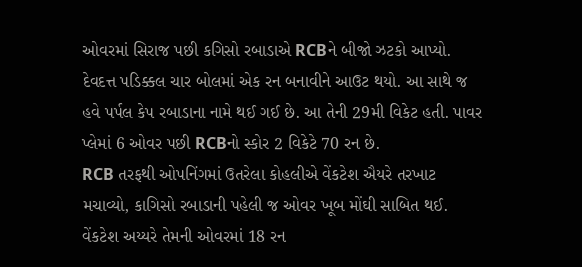ઓવરમાં સિરાજ પછી કગિસો રબાડાએ RCBને બીજો ઝટકો આપ્યો. દેવદત્ત પડિક્કલ ચાર બોલમાં એક રન બનાવીને આઉટ થયો. આ સાથે જ હવે પર્પલ કેપ રબાડાના નામે થઈ ગઈ છે. આ તેની 29મી વિકેટ હતી. પાવર પ્લેમાં 6 ઓવર પછી RCBનો સ્કોર 2 વિકેટે 70 રન છે.
RCB તરફથી ઓપનિંગમાં ઉતરેલા કોહલીએ વેંકટેશ ઐયરે તરખાટ મચાવ્યો, કાગિસો રબાડાની પહેલી જ ઓવર ખૂબ મોંઘી સાબિત થઈ. વેંકટેશ અય્યરે તેમની ઓવરમાં 18 રન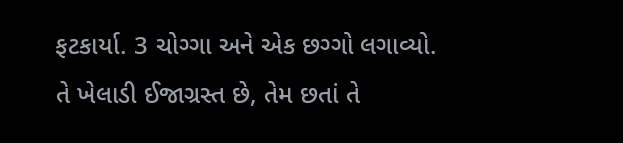ફટકાર્યા. 3 ચોગ્ગા અને એક છગ્ગો લગાવ્યો. તે ખેલાડી ઈજાગ્રસ્ત છે, તેમ છતાં તે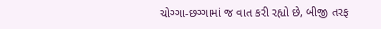ચોગ્ગા-છગ્ગામાં જ વાત કરી રહ્યો છે, બીજી તરફ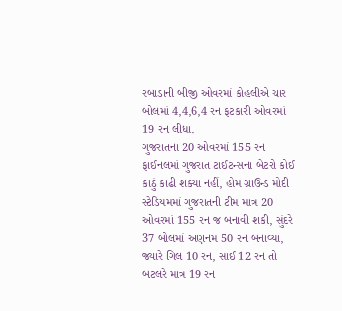રબાડાની બીજી ઓવરમાં કોહલીએ ચાર બોલમાં 4,4,6,4 રન ફટકારી ઓવરમાં 19 રન લીધા.
ગુજરાતના 20 ઓવરમાં 155 રન
ફાઈનલમાં ગુજરાત ટાઈટન્સના બેટરો કોઈ કાઠું કાઢી શક્યા નહીં, હોમ ગ્રાઉન્ડ મોદી સ્ટેડિયમમાં ગુજરાતની ટીમ માત્ર 20 ઓવરમાં 155 રન જ બનાવી શકી, સુંદરે 37 બોલમાં અણનમ 50 રન બનાવ્યા, જ્યારે ગિલ 10 રન, સાઈ 12 રન તો બટલરે માત્ર 19 રન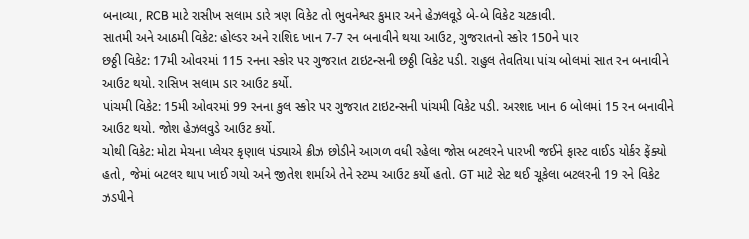બનાવ્યા, RCB માટે રાસીખ સલામ ડારે ત્રણ વિકેટ તો ભુવનેશ્વર કુમાર અને હેઝલવૂડે બે-બે વિકેટ ચટકાવી.
સાતમી અને આઠમી વિકેટ: હોલ્ડર અને રાશિદ ખાન 7-7 રન બનાવીને થયા આઉટ, ગુજરાતનો સ્કોર 150ને પાર
છઠ્ઠી વિકેટ: 17મી ઓવરમાં 115 રનના સ્કોર પર ગુજરાત ટાઇટન્સની છઠ્ઠી વિકેટ પડી. રાહુલ તેવતિયા પાંચ બોલમાં સાત રન બનાવીને આઉટ થયો. રાસિખ સલામ ડાર આઉટ કર્યો.
પાંચમી વિકેટ: 15મી ઓવરમાં 99 રનના કુલ સ્કોર પર ગુજરાત ટાઇટન્સની પાંચમી વિકેટ પડી. અરશદ ખાન 6 બોલમાં 15 રન બનાવીને આઉટ થયો. જોશ હેઝલવુડે આઉટ કર્યો.
ચોથી વિકેટ: મોટા મેચના પ્લેયર કૃણાલ પંડ્યાએ ક્રીઝ છોડીને આગળ વધી રહેલા જોસ બટલરને પારખી જઈને ફાસ્ટ વાઈડ યોર્કર ફેંક્યો હતો, જેમાં બટલર થાપ ખાઈ ગયો અને જીતેશ શર્માએ તેને સ્ટમ્પ આઉટ કર્યો હતો. GT માટે સેટ થઈ ચૂકેલા બટલરની 19 રને વિકેટ ઝડપીને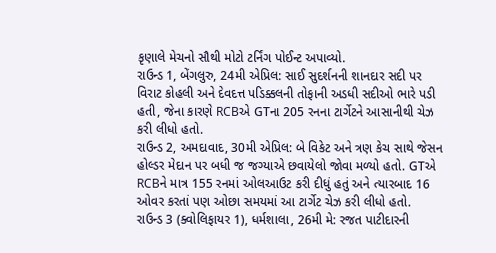કૃણાલે મેચનો સૌથી મોટો ટર્નિંગ પોઈન્ટ અપાવ્યો.
રાઉન્ડ 1, બેંગલુરુ, 24મી એપ્રિલ: સાઈ સુદર્શનની શાનદાર સદી પર વિરાટ કોહલી અને દેવદત્ત પડિક્કલની તોફાની અડધી સદીઓ ભારે પડી હતી, જેના કારણે RCBએ GTના 205 રનના ટાર્ગેટને આસાનીથી ચેઝ કરી લીધો હતો.
રાઉન્ડ 2, અમદાવાદ, 30મી એપ્રિલ: બે વિકેટ અને ત્રણ કેચ સાથે જેસન હોલ્ડર મેદાન પર બધી જ જગ્યાએ છવાયેલો જોવા મળ્યો હતો. GTએ RCBને માત્ર 155 રનમાં ઓલઆઉટ કરી દીધું હતું અને ત્યારબાદ 16 ઓવર કરતાં પણ ઓછા સમયમાં આ ટાર્ગેટ ચેઝ કરી લીધો હતો.
રાઉન્ડ 3 (ક્વોલિફાયર 1), ધર્મશાલા, 26મી મે: રજત પાટીદારની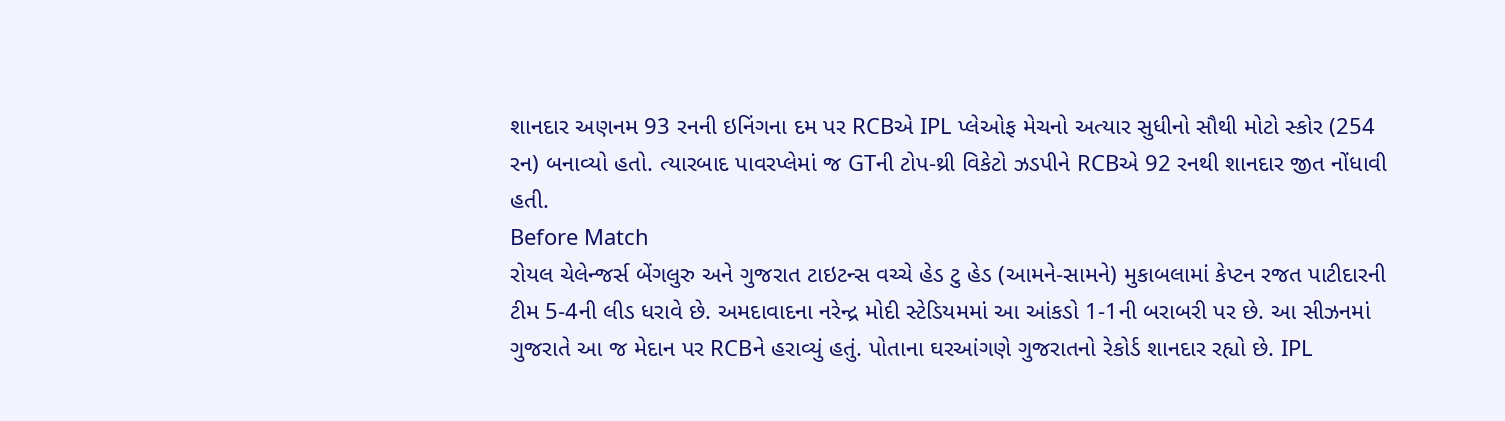શાનદાર અણનમ 93 રનની ઇનિંગના દમ પર RCBએ IPL પ્લેઓફ મેચનો અત્યાર સુધીનો સૌથી મોટો સ્કોર (254 રન) બનાવ્યો હતો. ત્યારબાદ પાવરપ્લેમાં જ GTની ટોપ-થ્રી વિકેટો ઝડપીને RCBએ 92 રનથી શાનદાર જીત નોંધાવી હતી.
Before Match
રોયલ ચેલેન્જર્સ બેંગલુરુ અને ગુજરાત ટાઇટન્સ વચ્ચે હેડ ટુ હેડ (આમને-સામને) મુકાબલામાં કેપ્ટન રજત પાટીદારની ટીમ 5-4ની લીડ ધરાવે છે. અમદાવાદના નરેન્દ્ર મોદી સ્ટેડિયમમાં આ આંકડો 1-1ની બરાબરી પર છે. આ સીઝનમાં ગુજરાતે આ જ મેદાન પર RCBને હરાવ્યું હતું. પોતાના ઘરઆંગણે ગુજરાતનો રેકોર્ડ શાનદાર રહ્યો છે. IPL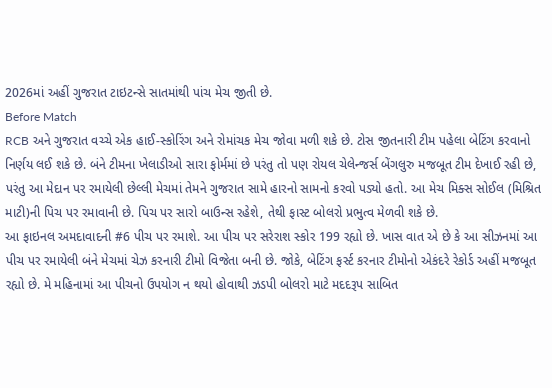2026માં અહીં ગુજરાત ટાઇટન્સે સાતમાંથી પાંચ મેચ જીતી છે.
Before Match
RCB અને ગુજરાત વચ્ચે એક હાઈ-સ્કોરિંગ અને રોમાંચક મેચ જોવા મળી શકે છે. ટોસ જીતનારી ટીમ પહેલા બેટિંગ કરવાનો નિર્ણય લઈ શકે છે. બંને ટીમના ખેલાડીઓ સારા ફોર્મમાં છે પરંતુ તો પણ રોયલ ચેલેન્જર્સ બેંગલુરુ મજબૂત ટીમ દેખાઈ રહી છે, પરંતુ આ મેદાન પર રમાયેલી છેલ્લી મેચમાં તેમને ગુજરાત સામે હારનો સામનો કરવો પડ્યો હતો. આ મેચ મિક્સ સોઈલ (મિશ્રિત માટી)ની પિચ પર રમાવાની છે. પિચ પર સારો બાઉન્સ રહેશે, તેથી ફાસ્ટ બોલરો પ્રભુત્વ મેળવી શકે છે.
આ ફાઇનલ અમદાવાદની #6 પીચ પર રમાશે. આ પીચ પર સરેરાશ સ્કોર 199 રહ્યો છે. ખાસ વાત એ છે કે આ સીઝનમાં આ પીચ પર રમાયેલી બંને મેચમાં ચેઝ કરનારી ટીમો વિજેતા બની છે. જોકે, બેટિંગ ફર્સ્ટ કરનાર ટીમોનો એકંદરે રેકોર્ડ અહીં મજબૂત રહ્યો છે. મે મહિનામાં આ પીચનો ઉપયોગ ન થયો હોવાથી ઝડપી બોલરો માટે મદદરૂપ સાબિત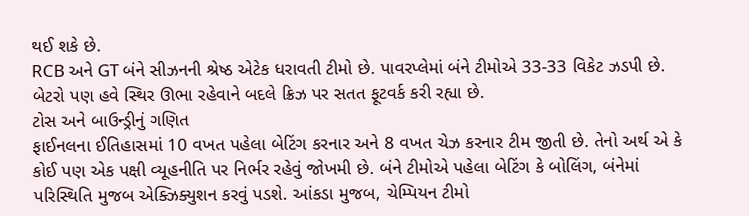થઈ શકે છે.
RCB અને GT બંને સીઝનની શ્રેષ્ઠ એટેક ધરાવતી ટીમો છે. પાવરપ્લેમાં બંને ટીમોએ 33-33 વિકેટ ઝડપી છે. બેટરો પણ હવે સ્થિર ઊભા રહેવાને બદલે ક્રિઝ પર સતત ફૂટવર્ક કરી રહ્યા છે.
ટોસ અને બાઉન્ડ્રીનું ગણિત
ફાઈનલના ઈતિહાસમાં 10 વખત પહેલા બેટિંગ કરનાર અને 8 વખત ચેઝ કરનાર ટીમ જીતી છે. તેનો અર્થ એ કે કોઈ પણ એક પક્ષી વ્યૂહનીતિ પર નિર્ભર રહેવું જોખમી છે. બંને ટીમોએ પહેલા બેટિંગ કે બોલિંગ, બંનેમાં પરિસ્થિતિ મુજબ એક્ઝિક્યુશન કરવું પડશે. આંકડા મુજબ, ચેમ્પિયન ટીમો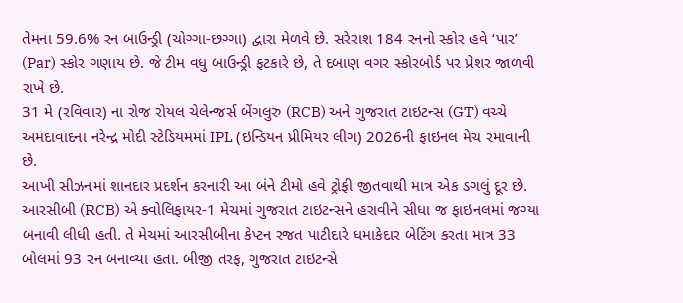તેમના 59.6% રન બાઉન્ડ્રી (ચોગ્ગા-છગ્ગા) દ્વારા મેળવે છે. સરેરાશ 184 રનનો સ્કોર હવે ‘પાર’ (Par) સ્કોર ગણાય છે. જે ટીમ વધુ બાઉન્ડ્રી ફટકારે છે, તે દબાણ વગર સ્કોરબોર્ડ પર પ્રેશર જાળવી રાખે છે.
31 મે (રવિવાર) ના રોજ રોયલ ચેલેન્જર્સ બેંગલુરુ (RCB) અને ગુજરાત ટાઇટન્સ (GT) વચ્ચે અમદાવાદના નરેન્દ્ર મોદી સ્ટેડિયમમાં IPL (ઇન્ડિયન પ્રીમિયર લીગ) 2026ની ફાઇનલ મેચ રમાવાની છે.
આખી સીઝનમાં શાનદાર પ્રદર્શન કરનારી આ બંને ટીમો હવે ટ્રોફી જીતવાથી માત્ર એક ડગલું દૂર છે. આરસીબી (RCB) એ ક્વોલિફાયર-1 મેચમાં ગુજરાત ટાઇટન્સને હરાવીને સીધા જ ફાઇનલમાં જગ્યા બનાવી લીધી હતી. તે મેચમાં આરસીબીના કેપ્ટન રજત પાટીદારે ધમાકેદાર બેટિંગ કરતા માત્ર 33 બોલમાં 93 રન બનાવ્યા હતા. બીજી તરફ, ગુજરાત ટાઇટન્સે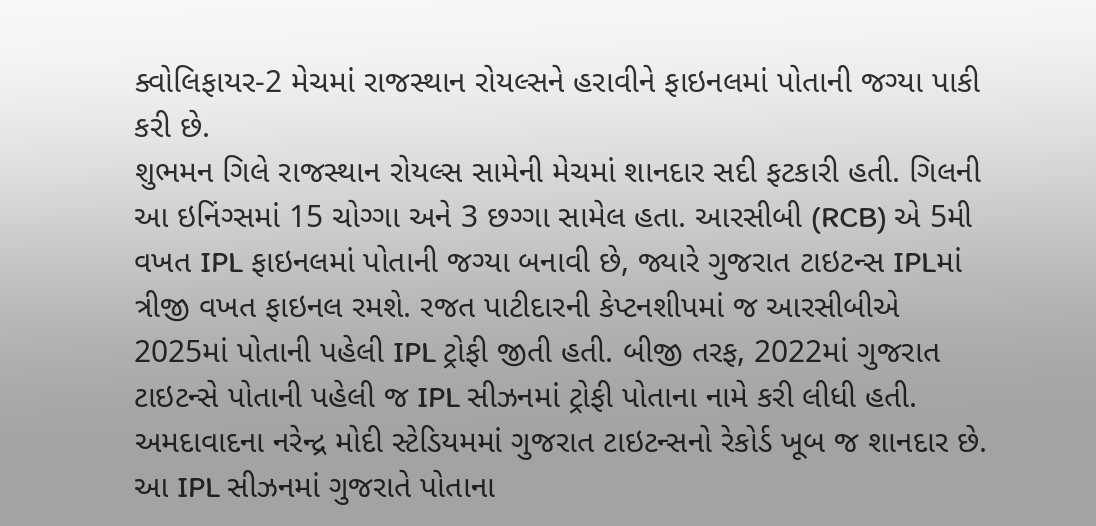ક્વોલિફાયર-2 મેચમાં રાજસ્થાન રોયલ્સને હરાવીને ફાઇનલમાં પોતાની જગ્યા પાકી કરી છે.
શુભમન ગિલે રાજસ્થાન રોયલ્સ સામેની મેચમાં શાનદાર સદી ફટકારી હતી. ગિલની આ ઇનિંગ્સમાં 15 ચોગ્ગા અને 3 છગ્ગા સામેલ હતા. આરસીબી (RCB) એ 5મી વખત IPL ફાઇનલમાં પોતાની જગ્યા બનાવી છે, જ્યારે ગુજરાત ટાઇટન્સ IPLમાં ત્રીજી વખત ફાઇનલ રમશે. રજત પાટીદારની કેપ્ટનશીપમાં જ આરસીબીએ 2025માં પોતાની પહેલી IPL ટ્રોફી જીતી હતી. બીજી તરફ, 2022માં ગુજરાત ટાઇટન્સે પોતાની પહેલી જ IPL સીઝનમાં ટ્રોફી પોતાના નામે કરી લીધી હતી.
અમદાવાદના નરેન્દ્ર મોદી સ્ટેડિયમમાં ગુજરાત ટાઇટન્સનો રેકોર્ડ ખૂબ જ શાનદાર છે. આ IPL સીઝનમાં ગુજરાતે પોતાના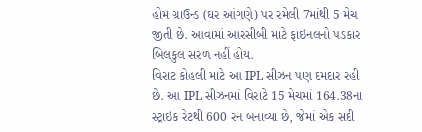હોમ ગ્રાઉન્ડ (ઘર આંગણે) પર રમેલી 7માંથી 5 મેચ જીતી છે. આવામાં આરસીબી માટે ફાઇનલનો પડકાર બિલકુલ સરળ નહીં હોય.
વિરાટ કોહલી માટે આ IPL સીઝન પણ દમદાર રહી છે. આ IPL સીઝનમાં વિરાટે 15 મેચમાં 164.38ના સ્ટ્રાઇક રેટથી 600 રન બનાવ્યા છે, જેમાં એક સદી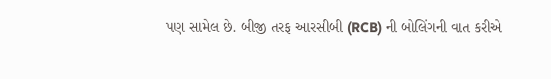પણ સામેલ છે. બીજી તરફ આરસીબી (RCB) ની બોલિંગની વાત કરીએ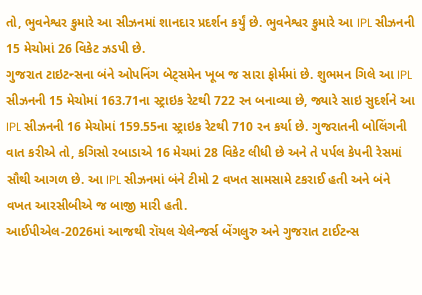તો, ભુવનેશ્વર કુમારે આ સીઝનમાં શાનદાર પ્રદર્શન કર્યું છે. ભુવનેશ્વર કુમારે આ IPL સીઝનની 15 મેચોમાં 26 વિકેટ ઝડપી છે.
ગુજરાત ટાઇટન્સના બંને ઓપનિંગ બેટ્સમેન ખૂબ જ સારા ફોર્મમાં છે. શુભમન ગિલે આ IPL સીઝનની 15 મેચોમાં 163.71ના સ્ટ્રાઇક રેટથી 722 રન બનાવ્યા છે, જ્યારે સાઇ સુદર્શને આ IPL સીઝનની 16 મેચોમાં 159.55ના સ્ટ્રાઇક રેટથી 710 રન કર્યા છે. ગુજરાતની બોલિંગની વાત કરીએ તો, કગિસો રબાડાએ 16 મેચમાં 28 વિકેટ લીધી છે અને તે પર્પલ કેપની રેસમાં સૌથી આગળ છે. આ IPL સીઝનમાં બંને ટીમો 2 વખત સામસામે ટકરાઈ હતી અને બંને વખત આરસીબીએ જ બાજી મારી હતી.
આઈપીએલ-2026માં આજથી રૉયલ ચેલેન્જર્સ બેંગલુરુ અને ગુજરાત ટાઈટન્સ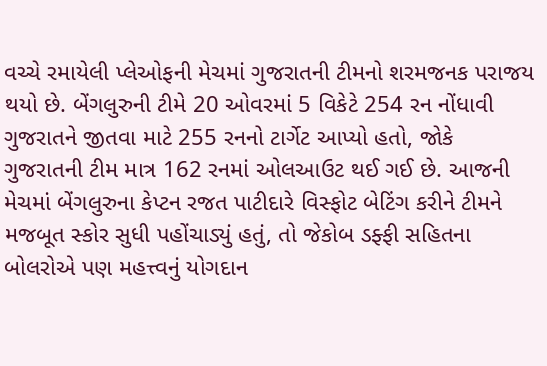વચ્ચે રમાયેલી પ્લેઓફની મેચમાં ગુજરાતની ટીમનો શરમજનક પરાજય થયો છે. બેંગલુરુની ટીમે 20 ઓવરમાં 5 વિકેટે 254 રન નોંધાવી ગુજરાતને જીતવા માટે 255 રનનો ટાર્ગેટ આપ્યો હતો, જોકે ગુજરાતની ટીમ માત્ર 162 રનમાં ઓલઆઉટ થઈ ગઈ છે. આજની મેચમાં બેંગલુરુના કેપ્ટન રજત પાટીદારે વિસ્ફોટ બેટિંગ કરીને ટીમને મજબૂત સ્કોર સુધી પહોંચાડ્યું હતું, તો જેકોબ ડફ્ફી સહિતના બોલરોએ પણ મહત્ત્વનું યોગદાન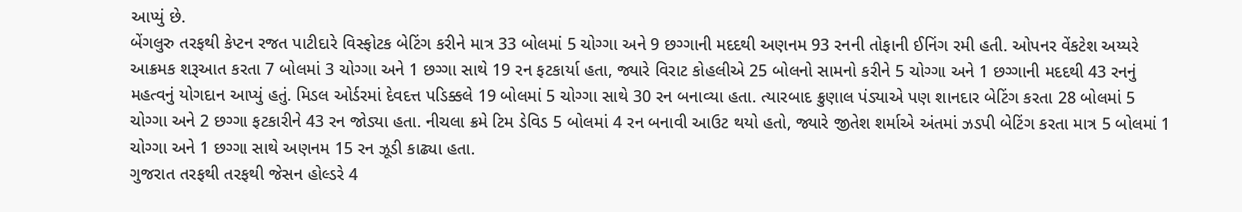આપ્યું છે.
બેંગલુરુ તરફથી કેપ્ટન રજત પાટીદારે વિસ્ફોટક બેટિંગ કરીને માત્ર 33 બોલમાં 5 ચોગ્ગા અને 9 છગ્ગાની મદદથી અણનમ 93 રનની તોફાની ઈનિંગ રમી હતી. ઓપનર વેંકટેશ અય્યરે આક્રમક શરૂઆત કરતા 7 બોલમાં 3 ચોગ્ગા અને 1 છગ્ગા સાથે 19 રન ફટકાર્યા હતા, જ્યારે વિરાટ કોહલીએ 25 બોલનો સામનો કરીને 5 ચોગ્ગા અને 1 છગ્ગાની મદદથી 43 રનનું મહત્વનું યોગદાન આપ્યું હતું. મિડલ ઓર્ડરમાં દેવદત્ત પડિક્કલે 19 બોલમાં 5 ચોગ્ગા સાથે 30 રન બનાવ્યા હતા. ત્યારબાદ ક્રુણાલ પંડ્યાએ પણ શાનદાર બેટિંગ કરતા 28 બોલમાં 5 ચોગ્ગા અને 2 છગ્ગા ફટકારીને 43 રન જોડ્યા હતા. નીચલા ક્રમે ટિમ ડેવિડ 5 બોલમાં 4 રન બનાવી આઉટ થયો હતો, જ્યારે જીતેશ શર્માએ અંતમાં ઝડપી બેટિંગ કરતા માત્ર 5 બોલમાં 1 ચોગ્ગા અને 1 છગ્ગા સાથે અણનમ 15 રન ઝૂડી કાઢ્યા હતા.
ગુજરાત તરફથી તરફથી જેસન હોલ્ડરે 4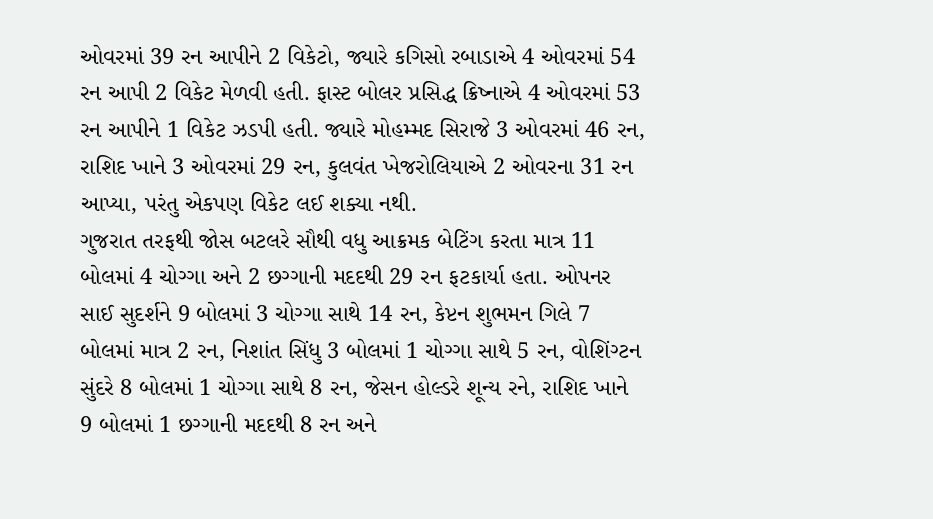ઓવરમાં 39 રન આપીને 2 વિકેટો, જ્યારે કગિસો રબાડાએ 4 ઓવરમાં 54 રન આપી 2 વિકેટ મેળવી હતી. ફાસ્ટ બોલર પ્રસિદ્ધ ક્રિષ્નાએ 4 ઓવરમાં 53 રન આપીને 1 વિકેટ ઝડપી હતી. જ્યારે મોહમ્મદ સિરાજે 3 ઓવરમાં 46 રન, રાશિદ ખાને 3 ઓવરમાં 29 રન, કુલવંત ખેજરોલિયાએ 2 ઓવરના 31 રન આપ્યા, પરંતુ એકપણ વિકેટ લઈ શક્યા નથી.
ગુજરાત તરફથી જોસ બટલરે સૌથી વધુ આક્રમક બેટિંગ કરતા માત્ર 11 બોલમાં 4 ચોગ્ગા અને 2 છગ્ગાની મદદથી 29 રન ફટકાર્યા હતા. ઓપનર સાઈ સુદર્શને 9 બોલમાં 3 ચોગ્ગા સાથે 14 રન, કેપ્ટન શુભમન ગિલે 7 બોલમાં માત્ર 2 રન, નિશાંત સિંધુ 3 બોલમાં 1 ચોગ્ગા સાથે 5 રન, વોશિંગ્ટન સુંદરે 8 બોલમાં 1 ચોગ્ગા સાથે 8 રન, જેસન હોલ્ડરે શૂન્ય રને, રાશિદ ખાને 9 બોલમાં 1 છગ્ગાની મદદથી 8 રન અને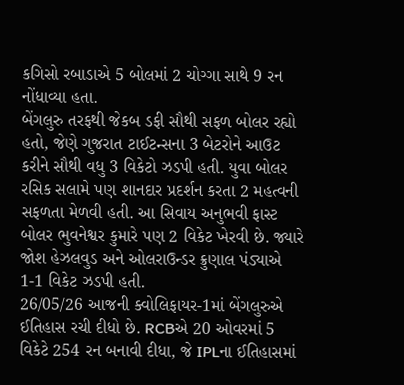કગિસો રબાડાએ 5 બોલમાં 2 ચોગ્ગા સાથે 9 રન નોંધાવ્યા હતા.
બેંગલુરુ તરફથી જેકબ ડફી સૌથી સફળ બોલર રહ્યો હતો, જેણે ગુજરાત ટાઈટન્સના 3 બેટરોને આઉટ કરીને સૌથી વધુ 3 વિકેટો ઝડપી હતી. યુવા બોલર રસિક સલામે પણ શાનદાર પ્રદર્શન કરતા 2 મહત્વની સફળતા મેળવી હતી. આ સિવાય અનુભવી ફાસ્ટ બોલર ભુવનેશ્વર કુમારે પણ 2 વિકેટ ખેરવી છે. જ્યારે જોશ હેઝલવુડ અને ઓલરાઉન્ડર ક્રુણાલ પંડ્યાએ 1-1 વિકેટ ઝડપી હતી.
26/05/26 આજની ક્વોલિફાયર-1માં બેંગલુરુએ ઈતિહાસ રચી દીધો છે. RCBએ 20 ઓવરમાં 5 વિકેટે 254 રન બનાવી દીધા, જે IPLના ઈતિહાસમાં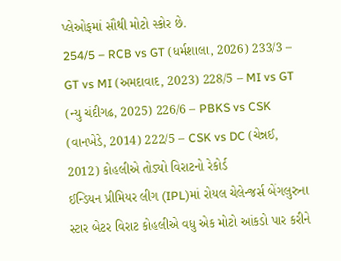પ્લેઓફમાં સૌથી મોટો સ્કોર છે.
254/5 – RCB vs GT (ધર્મશાલા, 2026) 233/3 – GT vs MI (અમદાવાદ, 2023) 228/5 – MI vs GT (ન્યુ ચંદીગઢ, 2025) 226/6 – PBKS vs CSK (વાનખેડે, 2014) 222/5 – CSK vs DC (ચેન્નઈ, 2012) કોહલીએ તોડ્યો વિરાટનો રેકોર્ડ
ઈન્ડિયન પ્રીમિયર લીગ (IPL)માં રોયલ ચેલેન્જર્સ બેંગલુરુના સ્ટાર બેટર વિરાટ કોહલીએ વધુ એક મોટો આંકડો પાર કરીને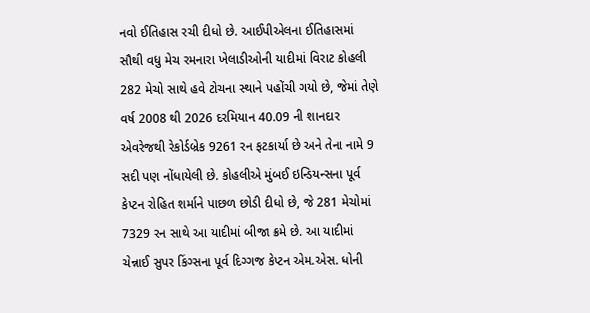નવો ઈતિહાસ રચી દીધો છે. આઈપીએલના ઈતિહાસમાં સૌથી વધુ મેચ રમનારા ખેલાડીઓની યાદીમાં વિરાટ કોહલી 282 મેચો સાથે હવે ટોચના સ્થાને પહોંચી ગયો છે, જેમાં તેણે વર્ષ 2008 થી 2026 દરમિયાન 40.09 ની શાનદાર એવરેજથી રેકોર્ડબ્રેક 9261 રન ફટકાર્યા છે અને તેના નામે 9 સદી પણ નોંધાયેલી છે. કોહલીએ મુંબઈ ઇન્ડિયન્સના પૂર્વ કેપ્ટન રોહિત શર્માને પાછળ છોડી દીધો છે, જે 281 મેચોમાં 7329 રન સાથે આ યાદીમાં બીજા ક્રમે છે. આ યાદીમાં ચેન્નાઈ સુપર કિંગ્સના પૂર્વ દિગ્ગજ કેપ્ટન એમ.એસ. ધોની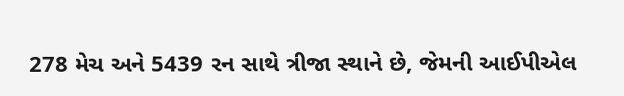278 મેચ અને 5439 રન સાથે ત્રીજા સ્થાને છે, જેમની આઈપીએલ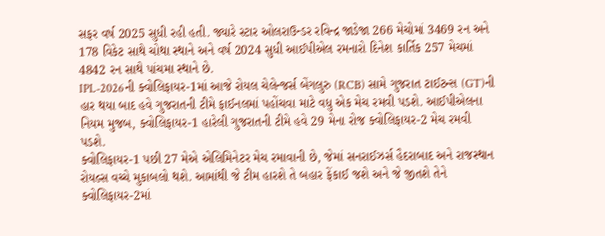સફર વર્ષ 2025 સુધી રહી હતી. જ્યારે સ્ટાર ઓલરાઉન્ડર રવિન્દ્ર જાડેજા 266 મેચોમાં 3469 રન અને 178 વિકેટ સાથે ચોથા સ્થાને અને વર્ષ 2024 સુધી આઈપીએલ રમનારો દિનેશ કાર્તિક 257 મેચમાં 4842 રન સાથે પાંચમા સ્થાને છે.
IPL-2026ની ક્વોલિફાયર-1માં આજે રોયલ ચેલેન્જર્સ બેંગલુરુ (RCB) સામે ગુજરાત ટાઈટન્સ (GT)ની હાર થયા બાદ હવે ગુજરાતની ટીમે ફાઈનલમાં પહોંચવા માટે વધુ એક મેચ રમવી પડશે. આઈપીએલના નિયમ મુજબ, ક્વોલિફાયર-1 હારેલી ગુજરાતની ટીમે હવે 29 મેના રોજ ક્વોલિફાયર-2 મેચ રમવી પડશે.
ક્વોલિફાયર-1 પછી 27 મેએ એલિમિનેટર મેચ રમાવાની છે, જેમાં સનરાઈઝર્સ હૈદરાબાદ અને રાજસ્થાન રોયલ્સ વચ્ચે મુકાબલો થશે. આમાંથી જે ટીમ હારશે તે બહાર ફેંકાઈ જશે અને જે જીતશે તેને ક્વોલિફાયર-2માં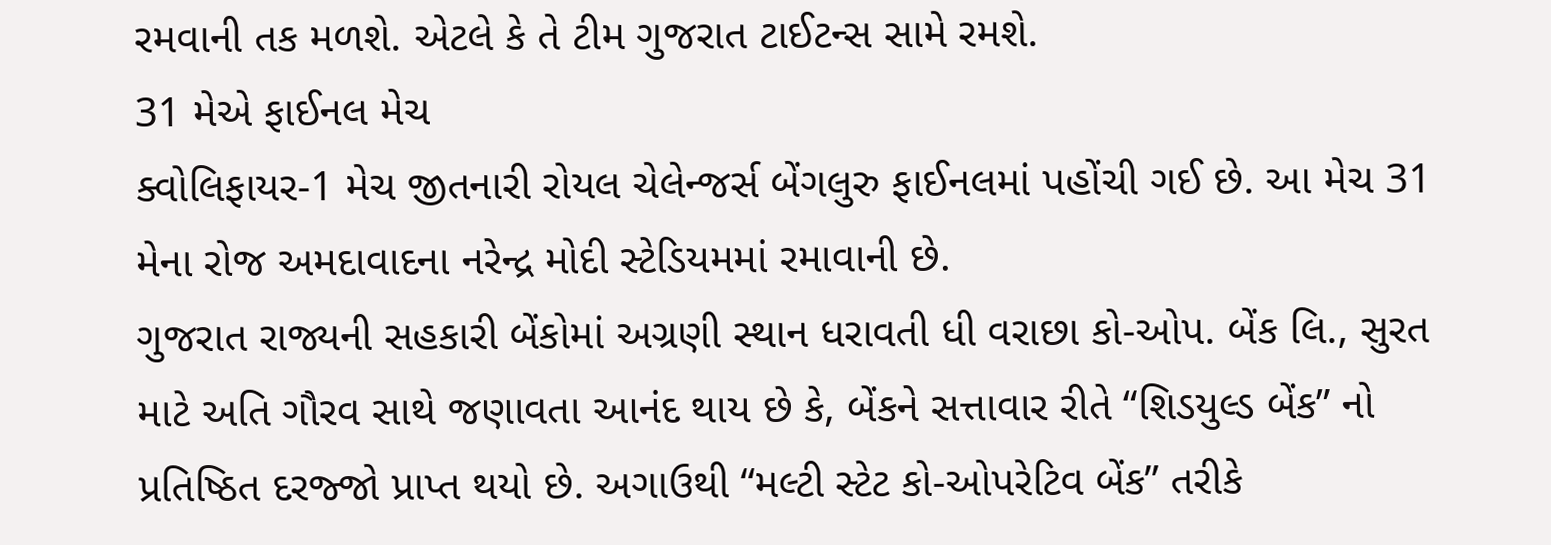રમવાની તક મળશે. એટલે કે તે ટીમ ગુજરાત ટાઈટન્સ સામે રમશે.
31 મેએ ફાઈનલ મેચ
ક્વોલિફાયર-1 મેચ જીતનારી રોયલ ચેલેન્જર્સ બેંગલુરુ ફાઈનલમાં પહોંચી ગઈ છે. આ મેચ 31 મેના રોજ અમદાવાદના નરેન્દ્ર મોદી સ્ટેડિયમમાં રમાવાની છે.
ગુજરાત રાજ્યની સહકારી બેંકોમાં અગ્રણી સ્થાન ધરાવતી ધી વરાછા કો-ઓપ. બેંક લિ., સુરત માટે અતિ ગૌરવ સાથે જણાવતા આનંદ થાય છે કે, બેંકને સત્તાવાર રીતે “શિડયુલ્ડ બેંક” નો પ્રતિષ્ઠિત દરજ્જો પ્રાપ્ત થયો છે. અગાઉથી “મલ્ટી સ્ટેટ કો-ઓપરેટિવ બેંક” તરીકે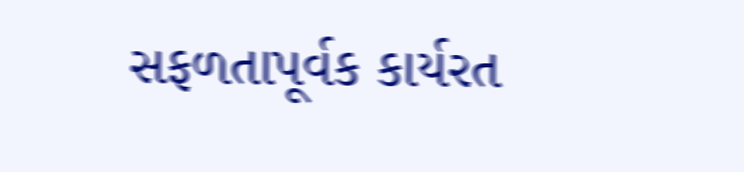સફળતાપૂર્વક કાર્યરત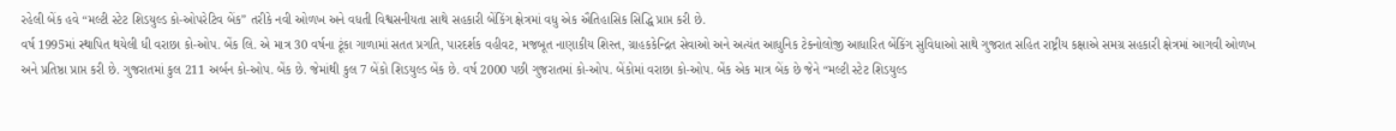રહેલી બેંક હવે “મલ્ટી સ્ટેટ શિડયુલ્ડ કો-ઓપરેટિવ બેંક” તરીકે નવી ઓળખ અને વધતી વિશ્વસનીયતા સાથે સહકારી બેંકિંગ ક્ષેત્રમાં વધુ એક ઐતિહાસિક સિદ્ધિ પ્રાપ્ત કરી છે.
વર્ષ 1995માં સ્થાપિત થયેલી ધી વરાછા કો-ઓપ. બેંક લિ. એ માત્ર 30 વર્ષના ટૂંકા ગાળામાં સતત પ્રગતિ, પારદર્શક વહીવટ, મજબૂત નાણાકીય શિસ્ત, ગ્રાહકકેન્દ્રિત સેવાઓ અને અત્યંત આધુનિક ટેક્નોલોજી આધારિત બેંકિંગ સુવિધાઓ સાથે ગુજરાત સહિત રાષ્ટ્રીય કક્ષાએ સમગ્ર સહકારી ક્ષેત્રમાં આગવી ઓળખ અને પ્રતિષ્ઠા પ્રાપ્ત કરી છે. ગુજરાતમાં કુલ 211 અર્બન કો-ઓપ. બેંક છે. જેમાંથી કુલ 7 બેંકો શિડયુલ્ડ બેંક છે. વર્ષ 2000 પછી ગુજરાતમાં કો-ઓપ. બેંકોમાં વરાછા કો-ઓપ. બેંક એક માત્ર બેંક છે જેને “મલ્ટી સ્ટેટ શિડયુલ્ડ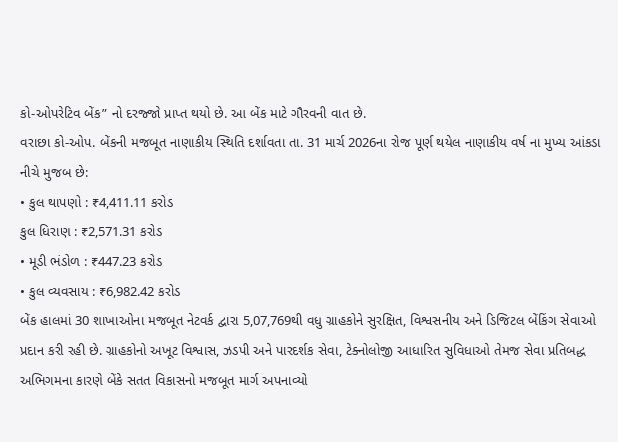કો-ઓપરેટિવ બેંક” નો દરજ્જો પ્રાપ્ત થયો છે. આ બેંક માટે ગૌરવની વાત છે.
વરાછા કો-ઓપ. બેંકની મજબૂત નાણાકીય સ્થિતિ દર્શાવતા તા. 31 માર્ચ 2026ના રોજ પૂર્ણ થયેલ નાણાકીય વર્ષ ના મુખ્ય આંકડા નીચે મુજબ છે:
• કુલ થાપણો : ₹4,411.11 કરોડ
કુલ ધિરાણ : ₹2,571.31 કરોડ
• મૂડી ભંડોળ : ₹447.23 કરોડ
• કુલ વ્યવસાય : ₹6,982.42 કરોડ
બેંક હાલમાં 30 શાખાઓના મજબૂત નેટવર્ક દ્વારા 5,07,769થી વધુ ગ્રાહકોને સુરક્ષિત, વિશ્વસનીય અને ડિજિટલ બેંકિંગ સેવાઓ પ્રદાન કરી રહી છે. ગ્રાહકોનો અખૂટ વિશ્વાસ, ઝડપી અને પારદર્શક સેવા, ટેક્નોલોજી આધારિત સુવિધાઓ તેમજ સેવા પ્રતિબદ્ધ અભિગમના કારણે બેંકે સતત વિકાસનો મજબૂત માર્ગ અપનાવ્યો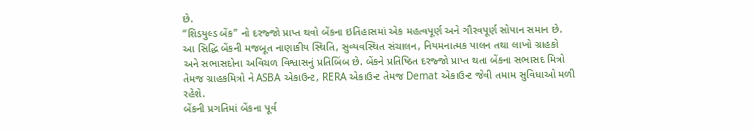છે.
“શિડયુલ્ડ બેંક” નો દરજ્જો પ્રાપ્ત થવો બેંકના ઇતિહાસમાં એક મહત્વપૂર્ણ અને ગૌરવપૂર્ણ સોપાન સમાન છે. આ સિદ્ધિ બેંકની મજબૂત નાણાકીય સ્થિતિ, સુવ્યવસ્થિત સંચાલન, નિયમનાત્મક પાલન તથા લાખો ગ્રાહકો અને સભાસદોના અવિચળ વિશ્વાસનું પ્રતિબિંબ છે. બેંકને પ્રતિષ્ઠિત દરજ્જો પ્રાપ્ત થતા બેંકના સભાસદ મિત્રો તેમજ ગ્રાહકમિત્રો ને ASBA એકાઉન્ટ, RERA એકાઉન્ટ તેમજ Demat એકાઉન્ટ જેવી તમામ સુવિધાઓ મળી રહેશે.
બેંકની પ્રગતિમાં બેંકના પૂર્વ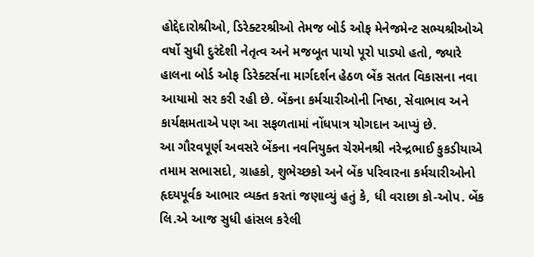હોદ્દેદારોશ્રીઓ, ડિરેક્ટરશ્રીઓ તેમજ બોર્ડ ઓફ મેનેજમેન્ટ સભ્યશ્રીઓએ વર્ષો સુધી દુરંદેશી નેતૃત્વ અને મજબૂત પાયો પૂરો પાડ્યો હતો, જ્યારે હાલના બોર્ડ ઓફ ડિરેક્ટર્સના માર્ગદર્શન હેઠળ બેંક સતત વિકાસના નવા આયામો સર કરી રહી છે. બેંકના કર્મચારીઓની નિષ્ઠા, સેવાભાવ અને કાર્યક્ષમતાએ પણ આ સફળતામાં નોંધપાત્ર યોગદાન આપ્યું છે.
આ ગૌરવપૂર્ણ અવસરે બેંકના નવનિયુક્ત ચેરમેનશ્રી નરેન્દ્રભાઈ કુકડીયાએ તમામ સભાસદો, ગ્રાહકો, શુભેચ્છકો અને બેંક પરિવારના કર્મચારીઓનો હૃદયપૂર્વક આભાર વ્યક્ત કરતાં જણાવ્યું હતું કે, ધી વરાછા કો-ઓપ. બેંક લિ.એ આજ સુધી હાંસલ કરેલી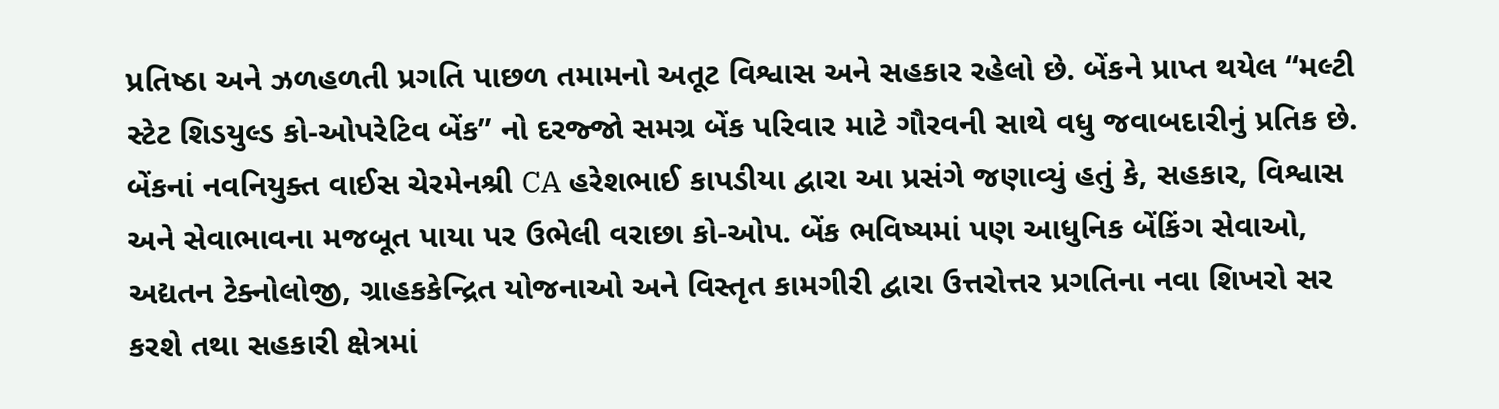પ્રતિષ્ઠા અને ઝળહળતી પ્રગતિ પાછળ તમામનો અતૂટ વિશ્વાસ અને સહકાર રહેલો છે. બેંકને પ્રાપ્ત થયેલ “મલ્ટી સ્ટેટ શિડયુલ્ડ કો-ઓપરેટિવ બેંક” નો દરજ્જો સમગ્ર બેંક પરિવાર માટે ગૌરવની સાથે વધુ જવાબદારીનું પ્રતિક છે. બેંકનાં નવનિયુક્ત વાઈસ ચેરમેનશ્રી CA હરેશભાઈ કાપડીયા દ્વારા આ પ્રસંગે જણાવ્યું હતું કે, સહકાર, વિશ્વાસ અને સેવાભાવના મજબૂત પાયા પર ઉભેલી વરાછા કો-ઓપ. બેંક ભવિષ્યમાં પણ આધુનિક બેંકિંગ સેવાઓ, અદ્યતન ટેક્નોલોજી, ગ્રાહકકેન્દ્રિત યોજનાઓ અને વિસ્તૃત કામગીરી દ્વારા ઉત્તરોત્તર પ્રગતિના નવા શિખરો સર કરશે તથા સહકારી ક્ષેત્રમાં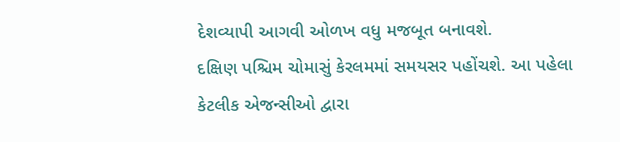દેશવ્યાપી આગવી ઓળખ વધુ મજબૂત બનાવશે.
દક્ષિણ પશ્ચિમ ચોમાસું કેરલમમાં સમયસર પહોંચશે. આ પહેલા કેટલીક એજન્સીઓ દ્વારા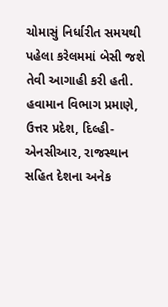ચોમાસું નિર્ધારીત સમયથી પહેલા કરેલમમાં બેસી જશે તેવી આગાહી કરી હતી. હવામાન વિભાગ પ્રમાણે, ઉત્તર પ્રદેશ, દિલ્હી-એનસીઆર, રાજસ્થાન સહિત દેશના અનેક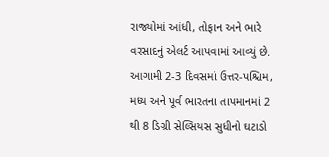રાજ્યોમાં આંધી, તોફાન અને ભારે વરસાદનું એલર્ટ આપવામાં આવ્યું છે. આગામી 2-3 દિવસમાં ઉત્તર-પશ્ચિમ, મધ્ય અને પૂર્વ ભારતના તાપમાનમાં 2 થી 8 ડિગ્રી સેલ્સિયસ સુધીનો ઘટાડો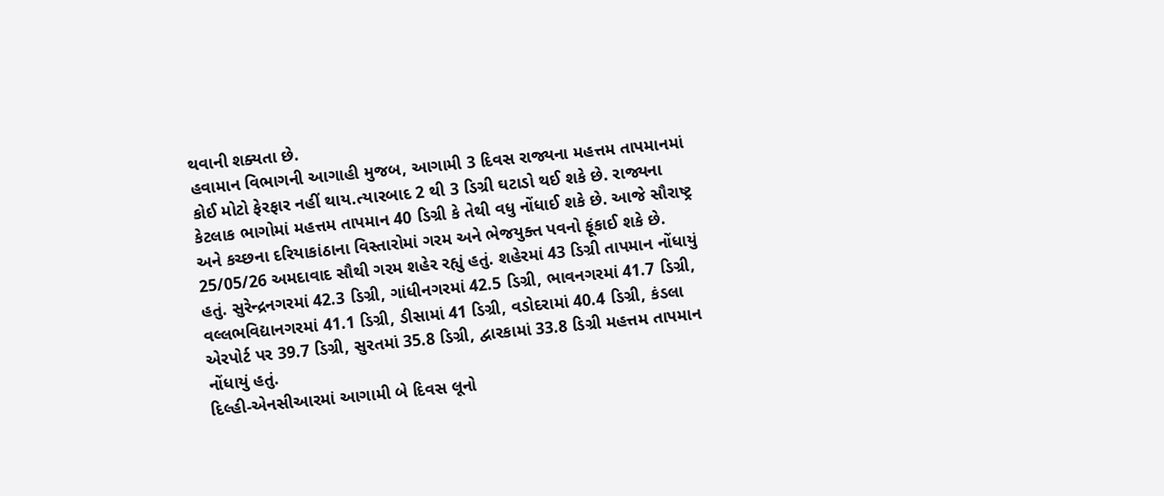થવાની શક્યતા છે.
હવામાન વિભાગની આગાહી મુજબ, આગામી 3 દિવસ રાજ્યના મહત્તમ તાપમાનમાં કોઈ મોટો ફેરફાર નહીં થાય.ત્યારબાદ 2 થી 3 ડિગ્રી ઘટાડો થઈ શકે છે. રાજ્યના કેટલાક ભાગોમાં મહત્તમ તાપમાન 40 ડિગ્રી કે તેથી વધુ નોંધાઈ શકે છે. આજે સૌરાષ્ટ્ર અને કચ્છના દરિયાકાંઠાના વિસ્તારોમાં ગરમ અને ભેજયુક્ત પવનો ફૂંકાઈ શકે છે.
25/05/26 અમદાવાદ સૌથી ગરમ શહેર રહ્યું હતું. શહેરમાં 43 ડિગ્રી તાપમાન નોંધાયું હતું. સુરેન્દ્રનગરમાં 42.3 ડિગ્રી, ગાંધીનગરમાં 42.5 ડિગ્રી, ભાવનગરમાં 41.7 ડિગ્રી, વલ્લભવિદ્યાનગરમાં 41.1 ડિગ્રી, ડીસામાં 41 ડિગ્રી, વડોદરામાં 40.4 ડિગ્રી, કંડલા એરપોર્ટ પર 39.7 ડિગ્રી, સુરતમાં 35.8 ડિગ્રી, દ્વારકામાં 33.8 ડિગ્રી મહત્તમ તાપમાન નોંધાયું હતું.
દિલ્હી-એનસીઆરમાં આગામી બે દિવસ લૂનો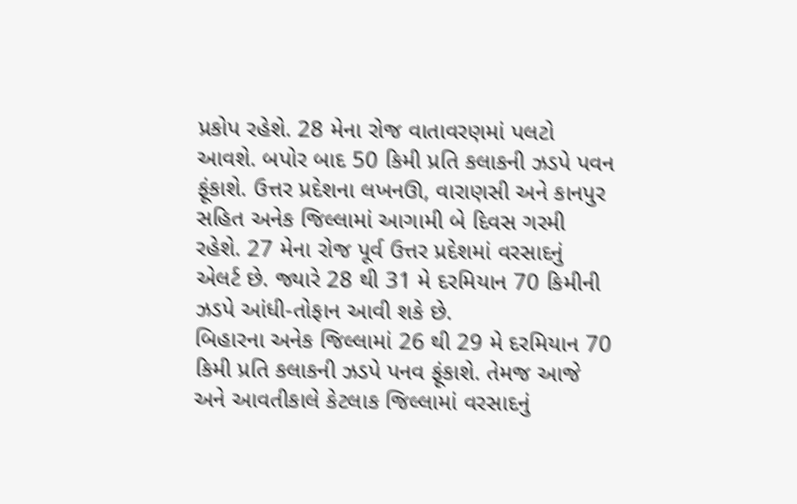પ્રકોપ રહેશે. 28 મેના રોજ વાતાવરણમાં પલટો આવશે. બપોર બાદ 50 કિમી પ્રતિ કલાકની ઝડપે પવન ફૂંકાશે. ઉત્તર પ્રદેશના લખનઊ, વારાણસી અને કાનપુર સહિત અનેક જિલ્લામાં આગામી બે દિવસ ગરમી રહેશે. 27 મેના રોજ પૂર્વ ઉત્તર પ્રદેશમાં વરસાદનું એલર્ટ છે. જ્યારે 28 થી 31 મે દરમિયાન 70 કિમીની ઝડપે આંધી-તોફાન આવી શકે છે.
બિહારના અનેક જિલ્લામાં 26 થી 29 મે દરમિયાન 70 કિમી પ્રતિ કલાકની ઝડપે પનવ ફૂંકાશે. તેમજ આજે અને આવતીકાલે કેટલાક જિલ્લામાં વરસાદનું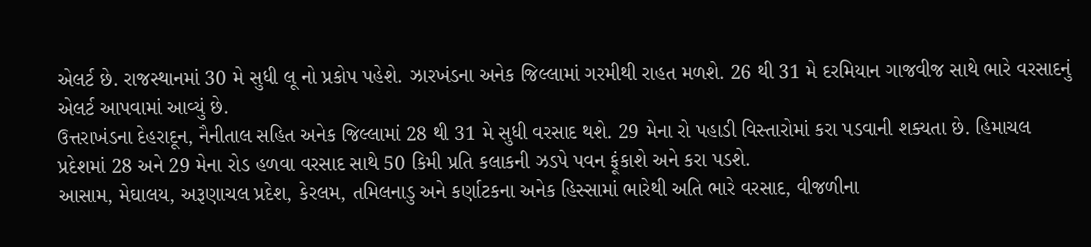એલર્ટ છે. રાજસ્થાનમાં 30 મે સુધી લૂ નો પ્રકોપ પહેશે. ઝારખંડના અનેક જિલ્લામાં ગરમીથી રાહત મળશે. 26 થી 31 મે દરમિયાન ગાજવીજ સાથે ભારે વરસાદનું એલર્ટ આપવામાં આવ્યું છે.
ઉત્તરાખંડના દેહરાદૂન, નૈનીતાલ સહિત અનેક જિલ્લામાં 28 થી 31 મે સુધી વરસાદ થશે. 29 મેના રો પહાડી વિસ્તારોમાં કરા પડવાની શક્યતા છે. હિમાચલ પ્રદેશમાં 28 અને 29 મેના રોડ હળવા વરસાદ સાથે 50 કિમી પ્રતિ કલાકની ઝડપે પવન ફૂંકાશે અને કરા પડશે.
આસામ, મેઘાલય, અરૂણાચલ પ્રદેશ, કેરલમ, તમિલનાડુ અને કર્ણાટકના અનેક હિસ્સામાં ભારેથી અતિ ભારે વરસાદ, વીજળીના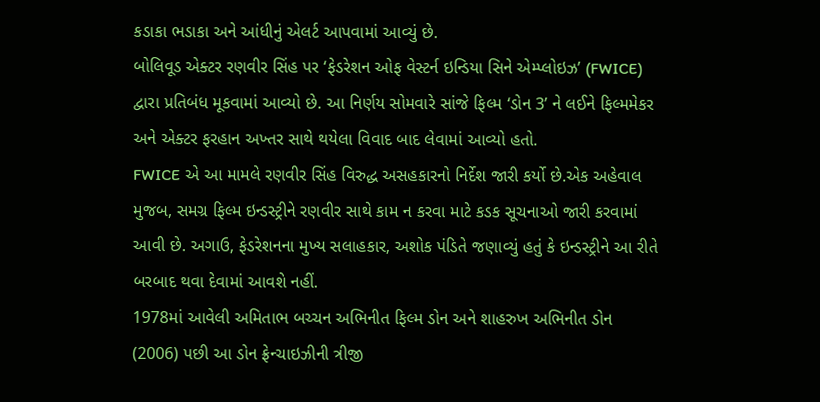કડાકા ભડાકા અને આંધીનું એલર્ટ આપવામાં આવ્યું છે.
બોલિવૂડ એક્ટર રણવીર સિંહ પર ‘ફેડરેશન ઓફ વેસ્ટર્ન ઇન્ડિયા સિને એમ્પ્લોઇઝ’ (FWICE) દ્વારા પ્રતિબંધ મૂકવામાં આવ્યો છે. આ નિર્ણય સોમવારે સાંજે ફિલ્મ ‘ડોન 3’ ને લઈને ફિલ્મમેકર અને એક્ટર ફરહાન અખ્તર સાથે થયેલા વિવાદ બાદ લેવામાં આવ્યો હતો.
FWICE એ આ મામલે રણવીર સિંહ વિરુદ્ધ અસહકારનો નિર્દેશ જારી કર્યો છે.એક અહેવાલ મુજબ, સમગ્ર ફિલ્મ ઇન્ડસ્ટ્રીને રણવીર સાથે કામ ન કરવા માટે કડક સૂચનાઓ જારી કરવામાં આવી છે. અગાઉ, ફેડરેશનના મુખ્ય સલાહકાર, અશોક પંડિતે જણાવ્યું હતું કે ઇન્ડસ્ટ્રીને આ રીતે બરબાદ થવા દેવામાં આવશે નહીં.
1978માં આવેલી અમિતાભ બચ્ચન અભિનીત ફિલ્મ ડોન અને શાહરુખ અભિનીત ડોન (2006) પછી આ ડોન ફ્રેન્ચાઇઝીની ત્રીજી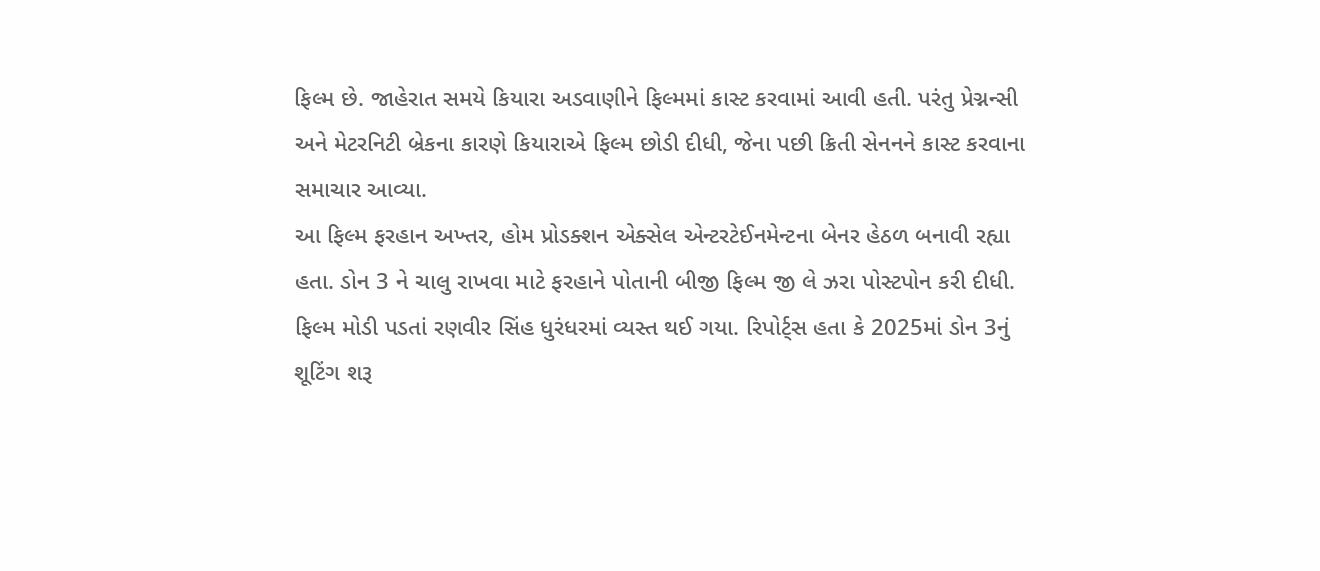ફિલ્મ છે. જાહેરાત સમયે કિયારા અડવાણીને ફિલ્મમાં કાસ્ટ કરવામાં આવી હતી. પરંતુ પ્રેગ્નન્સી અને મેટરનિટી બ્રેકના કારણે કિયારાએ ફિલ્મ છોડી દીધી, જેના પછી ક્રિતી સેનનને કાસ્ટ કરવાના સમાચાર આવ્યા.
આ ફિલ્મ ફરહાન અખ્તર, હોમ પ્રોડક્શન એક્સેલ એન્ટરટેઈનમેન્ટના બેનર હેઠળ બનાવી રહ્યા હતા. ડોન 3 ને ચાલુ રાખવા માટે ફરહાને પોતાની બીજી ફિલ્મ જી લે ઝરા પોસ્ટપોન કરી દીધી.
ફિલ્મ મોડી પડતાં રણવીર સિંહ ધુરંધરમાં વ્યસ્ત થઈ ગયા. રિપોર્ટ્સ હતા કે 2025માં ડોન 3નું શૂટિંગ શરૂ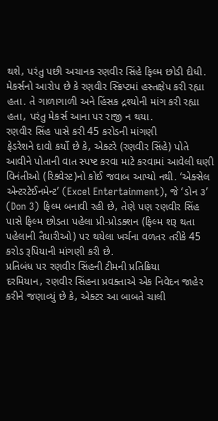થશે, પરંતુ પછી અચાનક રણવીર સિંહે ફિલ્મ છોડી દીધી. મેકર્સનો આરોપ છે કે રણવીર સ્ક્રિપ્ટમાં હસ્તક્ષેપ કરી રહ્યા હતા. તે ગાળાગાળી અને હિંસક દ્રશ્યોની માંગ કરી રહ્યા હતા, પરંતુ મેકર્સ આના પર રાજી ન થયા.
રણવીર સિંહ પાસે કરી 45 કરોડની માંગણી
ફેડરેશને દાવો કર્યો છે કે, એક્ટરે (રણવીર સિંહે) પોતે આવીને પોતાની વાત સ્પષ્ટ કરવા માટે કરવામાં આવેલી ઘણી વિનંતીઓ (રિક્વેસ્ટ)નો કોઈ જવાબ આપ્યો નથી. ‘એક્સેલ એન્ટરટેઈનમેન્ટ’ (Excel Entertainment), જે ‘ડોન ૩’ (Don 3) ફિલ્મ બનાવી રહી છે, તેણે પણ રણવીર સિંહ પાસે ફિલ્મ છોડતા પહેલા પ્રી-પ્રોડક્શન (ફિલ્મ શરૂ થતા પહેલાની તૈયારીઓ) પર થયેલા ખર્ચના વળતર તરીકે 45 કરોડ રૂપિયાની માંગણી કરી છે.
પ્રતિબંધ પર રણવીર સિંહની ટીમની પ્રતિક્રિયા
દરમિયાન, રણવીર સિંહના પ્રવક્તાએ એક નિવેદન જાહેર કરીને જણાવ્યું છે કે, એક્ટર આ બાબતે ચાલી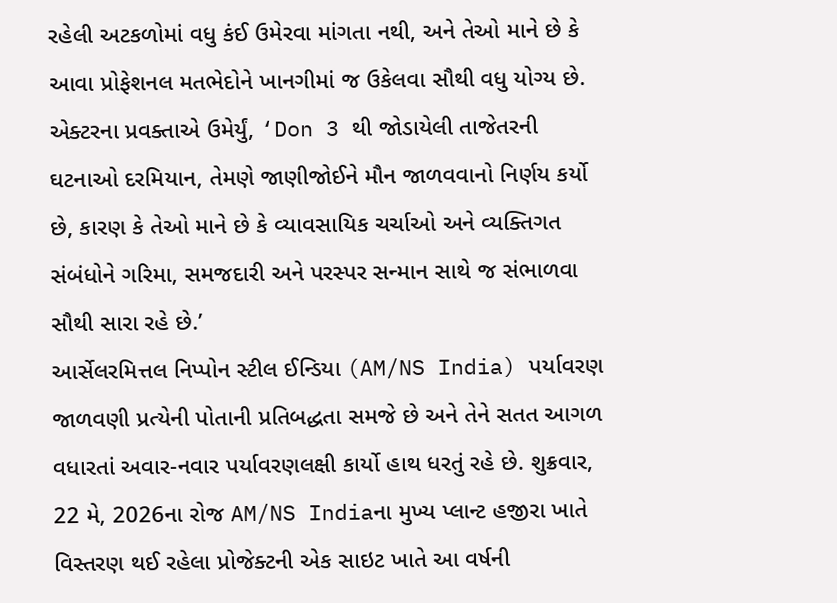રહેલી અટકળોમાં વધુ કંઈ ઉમેરવા માંગતા નથી, અને તેઓ માને છે કે આવા પ્રોફેશનલ મતભેદોને ખાનગીમાં જ ઉકેલવા સૌથી વધુ યોગ્ય છે. એક્ટરના પ્રવક્તાએ ઉમેર્યું, ‘Don 3 થી જોડાયેલી તાજેતરની ઘટનાઓ દરમિયાન, તેમણે જાણીજોઈને મૌન જાળવવાનો નિર્ણય કર્યો છે, કારણ કે તેઓ માને છે કે વ્યાવસાયિક ચર્ચાઓ અને વ્યક્તિગત સંબંધોને ગરિમા, સમજદારી અને પરસ્પર સન્માન સાથે જ સંભાળવા સૌથી સારા રહે છે.’
આર્સેલરમિત્તલ નિપ્પોન સ્ટીલ ઈન્ડિયા (AM/NS India) પર્યાવરણ જાળવણી પ્રત્યેની પોતાની પ્રતિબદ્ધતા સમજે છે અને તેને સતત આગળ વધારતાં અવાર-નવાર પર્યાવરણલક્ષી કાર્યો હાથ ધરતું રહે છે. શુક્રવાર, 22 મે, 2026ના રોજ AM/NS Indiaના મુખ્ય પ્લાન્ટ હજીરા ખાતે વિસ્તરણ થઈ રહેલા પ્રોજેક્ટની એક સાઇટ ખાતે આ વર્ષની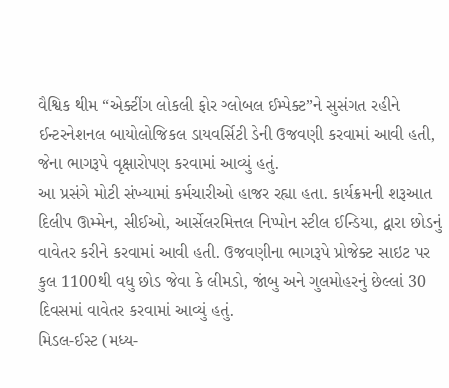વૈશ્વિક થીમ “એક્ટીંગ લોકલી ફોર ગ્લોબલ ઈમ્પેક્ટ”ને સુસંગત રહીને ઈન્ટરનેશનલ બાયોલોજિકલ ડાયવર્સિટી ડેની ઉજવણી કરવામાં આવી હતી, જેના ભાગરૂપે વૃક્ષારોપણ કરવામાં આવ્યું હતું.
આ પ્રસંગે મોટી સંખ્યામાં કર્મચારીઓ હાજર રહ્યા હતા. કાર્યક્રમની શરૂઆત દિલીપ ઊમ્મેન, સીઈઓ, આર્સેલરમિત્તલ નિપ્પોન સ્ટીલ ઈન્ડિયા, દ્વારા છોડનું વાવેતર કરીને કરવામાં આવી હતી. ઉજવણીના ભાગરૂપે પ્રોજેક્ટ સાઇટ પર કુલ 1100થી વધુ છોડ જેવા કે લીમડો, જાંબુ અને ગુલમોહરનું છેલ્લાં 30 દિવસમાં વાવેતર કરવામાં આવ્યું હતું.
મિડલ-ઈસ્ટ (મધ્ય-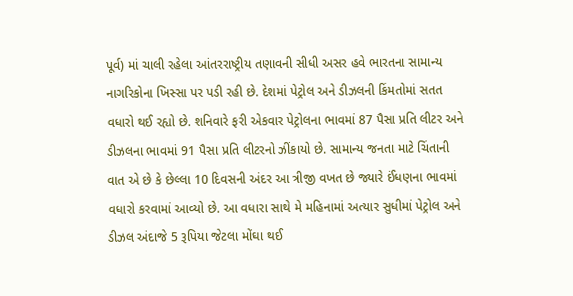પૂર્વ) માં ચાલી રહેલા આંતરરાષ્ટ્રીય તણાવની સીધી અસર હવે ભારતના સામાન્ય નાગરિકોના ખિસ્સા પર પડી રહી છે. દેશમાં પેટ્રોલ અને ડીઝલની કિંમતોમાં સતત વધારો થઈ રહ્યો છે. શનિવારે ફરી એકવાર પેટ્રોલના ભાવમાં 87 પૈસા પ્રતિ લીટર અને ડીઝલના ભાવમાં 91 પૈસા પ્રતિ લીટરનો ઝીંકાયો છે. સામાન્ય જનતા માટે ચિંતાની વાત એ છે કે છેલ્લા 10 દિવસની અંદર આ ત્રીજી વખત છે જ્યારે ઈંધણના ભાવમાં વધારો કરવામાં આવ્યો છે. આ વધારા સાથે મે મહિનામાં અત્યાર સુધીમાં પેટ્રોલ અને ડીઝલ અંદાજે 5 રૂપિયા જેટલા મોંઘા થઈ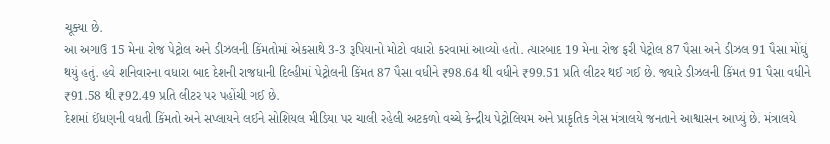ચૂક્યા છે.
આ અગાઉ 15 મેના રોજ પેટ્રોલ અને ડીઝલની કિંમતોમાં એકસાથે 3-3 રૂપિયાનો મોટો વધારો કરવામાં આવ્યો હતો. ત્યારબાદ 19 મેના રોજ ફરી પેટ્રોલ 87 પૈસા અને ડીઝલ 91 પૈસા મોંઘું થયું હતું. હવે શનિવારના વધારા બાદ દેશની રાજધાની દિલ્હીમાં પેટ્રોલની કિંમત 87 પૈસા વધીને ₹98.64 થી વધીને ₹99.51 પ્રતિ લીટર થઈ ગઈ છે. જ્યારે ડીઝલની કિંમત 91 પૈસા વધીને ₹91.58 થી ₹92.49 પ્રતિ લીટર પર પહોંચી ગઈ છે.
દેશમાં ઈંધણની વધતી કિંમતો અને સપ્લાયને લઈને સોશિયલ મીડિયા પર ચાલી રહેલી અટકળો વચ્ચે કેન્દ્રીય પેટ્રોલિયમ અને પ્રાકૃતિક ગેસ મંત્રાલયે જનતાને આશ્વાસન આપ્યું છે. મંત્રાલયે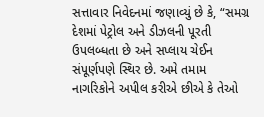સત્તાવાર નિવેદનમાં જણાવ્યું છે કે, “સમગ્ર દેશમાં પેટ્રોલ અને ડીઝલની પૂરતી ઉપલબ્ધતા છે અને સપ્લાય ચેઈન સંપૂર્ણપણે સ્થિર છે. અમે તમામ નાગરિકોને અપીલ કરીએ છીએ કે તેઓ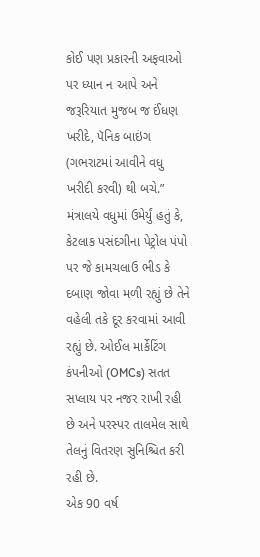કોઈ પણ પ્રકારની અફવાઓ પર ધ્યાન ન આપે અને જરૂરિયાત મુજબ જ ઈંધણ ખરીદે, પૅનિક બાઇંગ (ગભરાટમાં આવીને વધુ ખરીદી કરવી) થી બચે.”
મંત્રાલયે વધુમાં ઉમેર્યું હતું કે, કેટલાક પસંદગીના પેટ્રોલ પંપો પર જે કામચલાઉ ભીડ કે દબાણ જોવા મળી રહ્યું છે તેને વહેલી તકે દૂર કરવામાં આવી રહ્યું છે. ઓઈલ માર્કેટિંગ કંપનીઓ (OMCs) સતત સપ્લાય પર નજર રાખી રહી છે અને પરસ્પર તાલમેલ સાથે તેલનું વિતરણ સુનિશ્ચિત કરી રહી છે.
એક 90 વર્ષ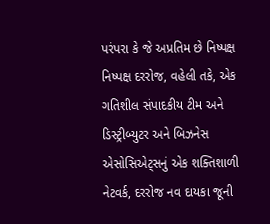પરંપરા કે જે અપ્રતિમ છે નિષ્પક્ષ નિષ્પક્ષ દરરોજ, વહેલી તકે, એક ગતિશીલ સંપાદકીય ટીમ અને ડિસ્ટ્રીબ્યુટર અને બિઝનેસ એસોસિએટ્સનું એક શક્તિશાળી નેટવર્ક, દરરોજ નવ દાયકા જૂની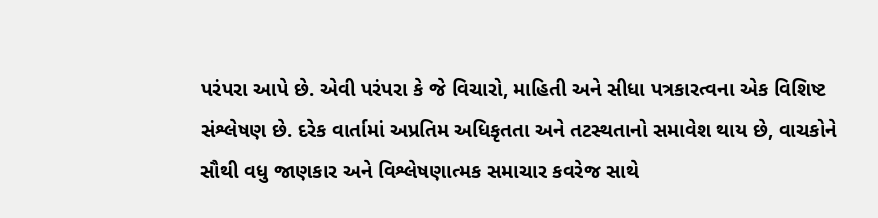પરંપરા આપે છે. એવી પરંપરા કે જે વિચારો, માહિતી અને સીધા પત્રકારત્વના એક વિશિષ્ટ સંશ્લેષણ છે. દરેક વાર્તામાં અપ્રતિમ અધિકૃતતા અને તટસ્થતાનો સમાવેશ થાય છે, વાચકોને સૌથી વધુ જાણકાર અને વિશ્લેષણાત્મક સમાચાર કવરેજ સાથે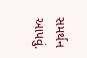સમર્થન આપવું.